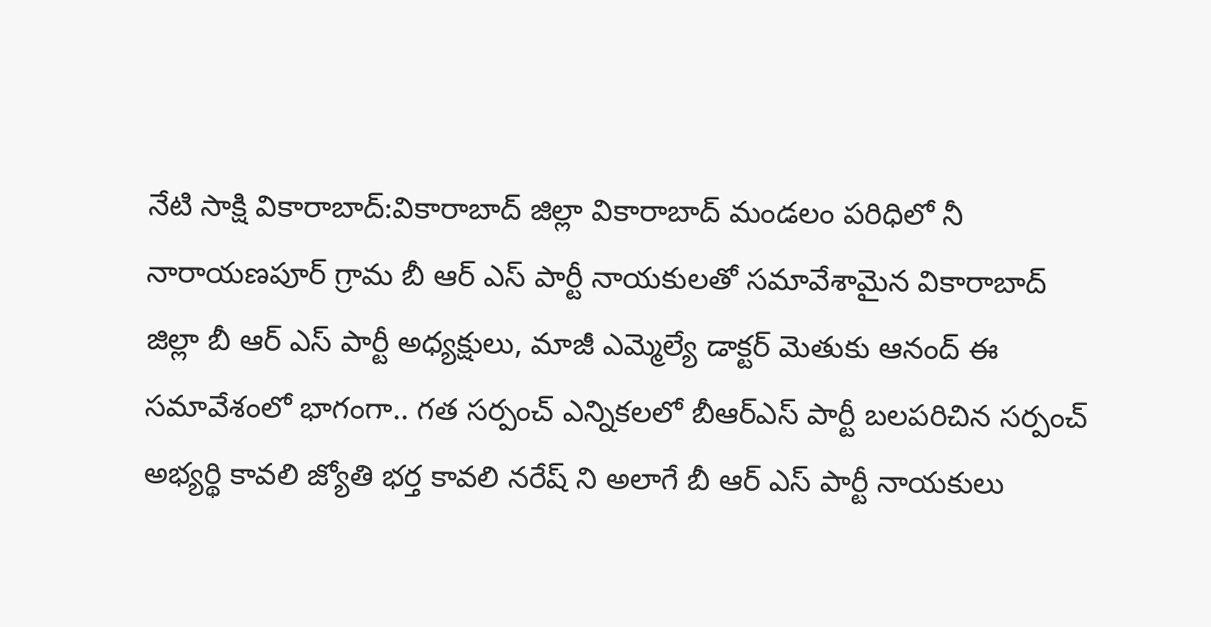నేటి సాక్షి వికారాబాద్:వికారాబాద్ జిల్లా వికారాబాద్ మండలం పరిధిలో నీ నారాయణపూర్ గ్రామ బీ ఆర్ ఎస్ పార్టీ నాయకులతో సమావేశామైన వికారాబాద్ జిల్లా బీ ఆర్ ఎస్ పార్టీ అధ్యక్షులు, మాజీ ఎమ్మెల్యే డాక్టర్ మెతుకు ఆనంద్ ఈ సమావేశంలో భాగంగా.. గత సర్పంచ్ ఎన్నికలలో బీఆర్ఎస్ పార్టీ బలపరిచిన సర్పంచ్ అభ్యర్థి కావలి జ్యోతి భర్త కావలి నరేష్ ని అలాగే బీ ఆర్ ఎస్ పార్టీ నాయకులు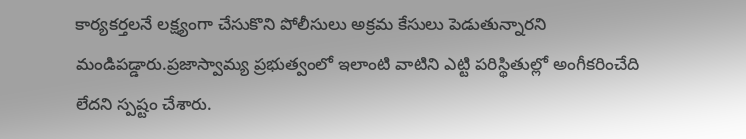కార్యకర్తలనే లక్ష్యంగా చేసుకొని పోలీసులు అక్రమ కేసులు పెడుతున్నారని మండిపడ్డారు.ప్రజాస్వామ్య ప్రభుత్వంలో ఇలాంటి వాటిని ఎట్టి పరిస్థితుల్లో అంగీకరించేది లేదని స్పష్టం చేశారు.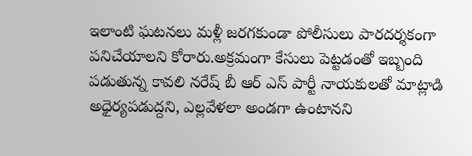ఇలాంటి ఘటనలు మళ్లీ జరగకుండా పోలీసులు పారదర్శకంగా పనిచేయాలని కోరారు.అక్రమంగా కేసులు పెట్టడంతో ఇబ్బంది పడుతున్న కావలి నరేష్ బీ ఆర్ ఎస్ పార్టీ నాయకులతో మాట్లాడి అధైర్యపడుద్దని, ఎల్లవేళలా అండగా ఉంటానని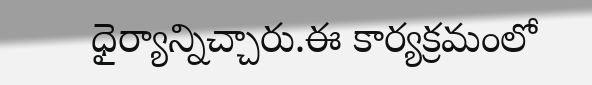ధైర్యాన్నిచ్చారు.ఈ కార్యక్రమంలో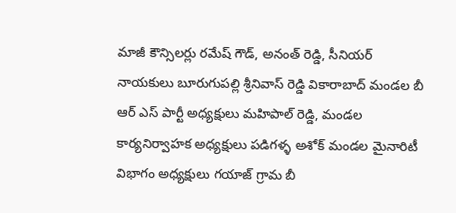మాజీ కౌన్సిలర్లు రమేష్ గౌడ్, అనంత్ రెడ్డి, సీనియర్ నాయకులు బూరుగుపల్లి శ్రీనివాస్ రెడ్డి వికారాబాద్ మండల బీ ఆర్ ఎస్ పార్టీ అధ్యక్షులు మహిపాల్ రెడ్డి, మండల కార్యనిర్వాహక అధ్యక్షులు పడిగళ్ళ అశోక్ మండల మైనారిటీ విభాగం అధ్యక్షులు గయాజ్ గ్రామ బీ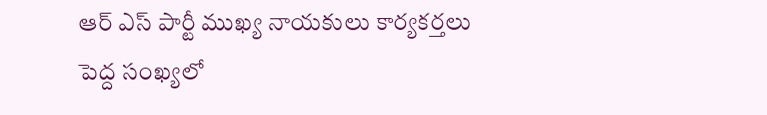ఆర్ ఎస్ పార్టీ ముఖ్య నాయకులు కార్యకర్తలు పెద్ద సంఖ్యలో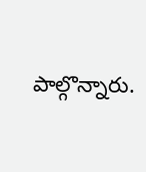పాల్గొన్నారు.